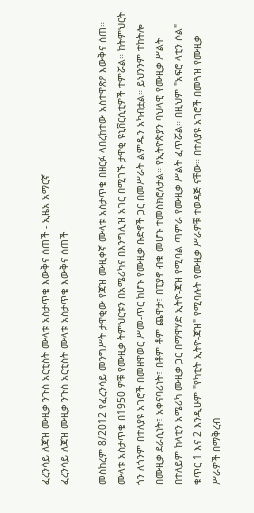ፈረንሳይ ለጃዝ ሙዚቃ ንጉስ አርቲስት ሙላቱ አስታጥቄ እውቅና ሰጠች - ኢዜአ አማርኛ
ፈረንሳይ ለጃዝ ሙዚቃ ንጉስ አርቲስት ሙላቱ አስታጥቄ እውቅና ሰጠች

መስከረም 8/2012 የፈረንሳይ መንግሥት ታዋቂው የጃዝ ሙዚቀኛ ሙላቱ አስታጥቄ በዘርፉ ላበረከተው አስተዋጽዖ እውቅና ሰጠ። ሙላቱ አስታጥቄ በ1950 ዎቹ የሙዚቃ ትምህርቱን በአሜሪካና በእንግሊዝ አገር በሚገኙ ታዋቂ ዩኒቨርሲቲዎች ተምሯል። ከትምህርት ጎን ለጎንም በተለያዩ አገሮች በመዘዋወር ሥመ-ጥር ከሆኑ የሙዚቃ ቡድኖች ጋር በመሥራት ልምዱን አካብቷል። ይህንንም ተከትሎ በሙዚቃ ደራሲነት፣ አቀናባሪነት፣ በቶም ቶም ጨዋታ፣ በፒያኖ ብቁ መሆኑ ተመስክሮለታል። የኢትዮጵያን ባህላዊ የሙዚቃ ሥልት በተለይም ከላቲን አሜሪካ ሙዚቃ ጋር በማዋሃድ ኢትዮ-ጃዝ የሚባል ጣምራ የሙዚቃ ሥልት ፈጥሯል። በዚህም "አፍሮ ላቲን ሶል" ቁጥር 1 እና 2 እንዲሁም "የካቲት ኢትዮ-ጃዝ" የሚባሉት የሙዚቃ ሥራዎቹ ተወዳጅ ናቸው። በተለያዩ አገሮች በመጓዝ የሙዚቃ ሥራዎች በማቅረብ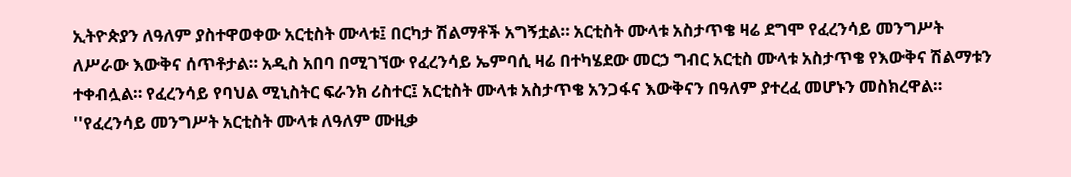ኢትዮጵያን ለዓለም ያስተዋወቀው አርቲስት ሙላቱ፤ በርካታ ሽልማቶች አግኝቷል። አርቲስት ሙላቱ አስታጥቄ ዛሬ ደግሞ የፈረንሳይ መንግሥት ለሥራው እውቅና ሰጥቶታል። አዲስ አበባ በሚገኘው የፈረንሳይ ኤምባሲ ዛሬ በተካሄደው መርኃ ግብር አርቲስ ሙላቱ አስታጥቄ የእውቅና ሽልማቱን ተቀብሏል። የፈረንሳይ የባህል ሚኒስትር ፍራንክ ሪስተር፤ አርቲስት ሙላቱ አስታጥቄ አንጋፋና እውቅናን በዓለም ያተረፈ መሆኑን መስክረዋል። ''የፈረንሳይ መንግሥት አርቲስት ሙላቱ ለዓለም ሙዚቃ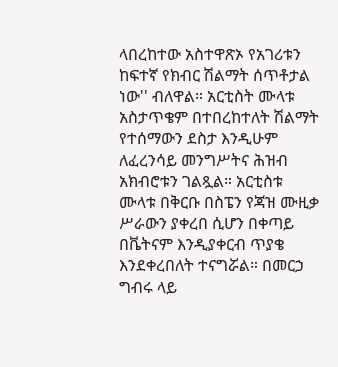ላበረከተው አስተዋጽኦ የአገሪቱን ከፍተኛ የክብር ሽልማት ሰጥቶታል ነው'' ብለዋል። አርቲስት ሙላቱ አስታጥቄም በተበረከተለት ሽልማት የተሰማውን ደስታ እንዲሁም ለፈረንሳይ መንግሥትና ሕዝብ አክብሮቱን ገልጿል። አርቲስቱ ሙላቱ በቅርቡ በስፔን የጃዝ ሙዚቃ ሥራውን ያቀረበ ሲሆን በቀጣይ በቬትናም እንዲያቀርብ ጥያቄ እንደቀረበለት ተናግሯል። በመርኃ ግብሩ ላይ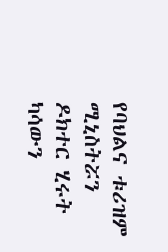የባህልና ቱሪዝም ሚኒስትሯን ዶክተር ሂሩት ካሳውን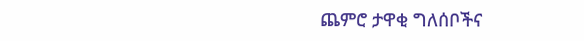ጨምሮ ታዋቂ ግለሰቦችና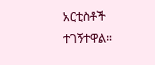አርቲስቶች ተገኝተዋል።